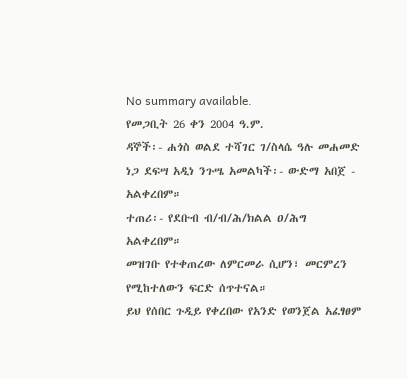No summary available.
የመጋቢት 26 ቀን 2004 ዓ.ም.
ዳኞች፡- ሐጎስ ወልደ ተሻገር ገ/ስላሴ ዓሉ መሐመድ ነጋ ደፍሣ አዲነ ንጉሤ አመልካች፡- ውድማ አበጀ - አልቀረበም።
ተጠሪ፡- የደቡብ ብ/ብ/ሕ/ክልል ዐ/ሕግ አልቀረበም።
መዝገቡ የተቀጠረው ለምርመራ ሲሆን፣ መርምረን የሚከተለውን ፍርድ ሰጥተናል።
ይህ የሰበር ጉዲይ የቀረበው የአንድ የወንጀል አፈፃፀም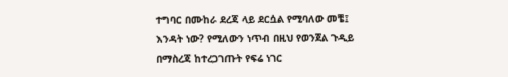ተግባር በሙከራ ደረጃ ላይ ደርሷል የሚባለው መቼ፤ እንዳት ነው? የሚለውን ነጥብ በዚህ የወንጀል ጉዲይ በማስረጃ ከተረጋገጡት የፍሬ ነገር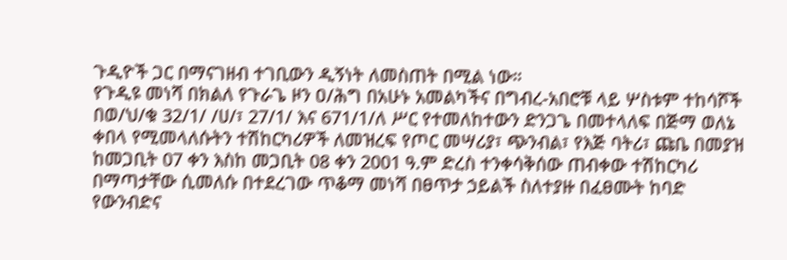ጉዲዮች ጋር በማናገዘብ ተገቢውን ዲኝነት ለመስጠት በሚል ነው።
የጉዲዩ መነሻ በክልለ የጉራጌ ዞን ዐ/ሕግ በአሁኑ አመልካችና በግብረ-አበሮቹ ላይ ሦስቱም ተከሳሾች በወ/ህ/ቁ 32/1/ /ሀ/፣ 27/1/ እና 671/1/ለ ሥር የተመለከተውን ድንጋጌ በመተላለፍ በጅማ ወለኔ ቀበላ የሚመላለሱትን ተሽከርካሪዎች ለመዝረፍ የጦር መሣሪያ፣ ጭንብል፣ የእጅ ባትሪ፣ ጩቤ በመያዝ ከመጋቢት 07 ቀን እስከ መጋቢት 08 ቀን 2001 ዓ.ም ድረስ ተንቀሳቅሰው ጠብቀው ተሽከርካሪ በማጣታቸው ሲመለሱ በተደረገው ጥቆማ መነሻ በፀጥታ ኃይልች ስለተያዙ በፈፀሙት ከባድ የውንብድና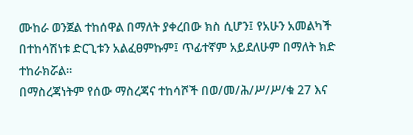ሙከራ ወንጀል ተከሰዋል በማለት ያቀረበው ክስ ሲሆን፤ የአሁን አመልካች በተከሳሽነቱ ድርጊቱን አልፈፀምኩም፤ ጥፊተኛም አይደለሁም በማለት ክድ ተከራክሯል።
በማስረጃነትም የሰው ማስረጃና ተከሳሾች በወ/መ/ሕ/ሥ/ሥ/ቁ 27 እና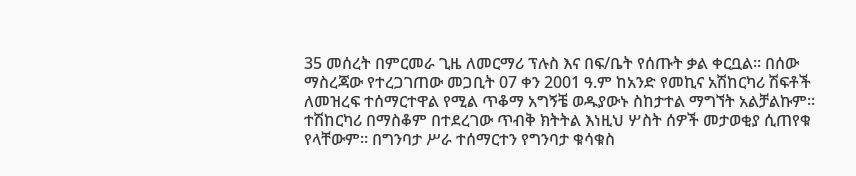35 መሰረት በምርመራ ጊዜ ለመርማሪ ፕሉስ እና በፍ/ቤት የሰጡት ቃል ቀርቧል። በሰው ማስረጃው የተረጋገጠው መጋቢት 07 ቀን 2001 ዓ.ም ከአንድ የመኪና አሽከርካሪ ሽፍቶች ለመዝረፍ ተሰማርተዋል የሚል ጥቆማ አግኝቼ ወዱያውኑ ስከታተል ማግኘት አልቻልኩም። ተሽከርካሪ በማስቆም በተደረገው ጥብቅ ክትትል እነዚህ ሦስት ሰዎች መታወቂያ ሲጠየቁ የላቸውም። በግንባታ ሥራ ተሰማርተን የግንባታ ቁሳቁስ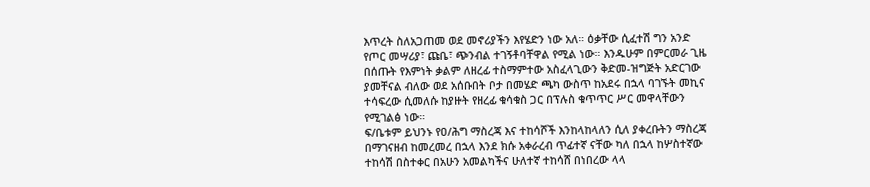እጥረት ስለአጋጠመ ወደ መኖሪያችን እየሄድን ነው አለ። ዕቃቸው ሲፈተሽ ግን አንድ የጦር መሣሪያ፣ ጩቤ፣ ጭንብል ተገኝቶባቸዋል የሚል ነው። እንዱሁም በምርመራ ጊዜ በሰጡት የእምነት ቃልም ለዘረፊ ተስማምተው አስፈላጊውን ቅድመ-ዝግጅት አድርገው ያመቸናል ብለው ወደ አሰቡበት ቦታ በመሄድ ጫካ ውስጥ ከአደሩ በኋላ ባገኙት መኪና ተሳፍረው ሲመለሱ ከያዙት የዘረፊ ቁሳቁስ ጋር በፕሉስ ቁጥጥር ሥር መዋላቸውን የሚገልፅ ነው።
ፍ/ቤቱም ይህንኑ የዐ/ሕግ ማስረጃ እና ተከሳሾች እንከላከላለን ሲለ ያቀረቡትን ማስረጃ በማገናዘብ ከመረመረ በኋላ እንደ ክሱ አቀራረብ ጥፊተኛ ናቸው ካለ በኋላ ከሦስተኛው ተከሳሽ በስተቀር በአሁን አመልካችና ሁለተኛ ተከሳሸ በነበረው ላላ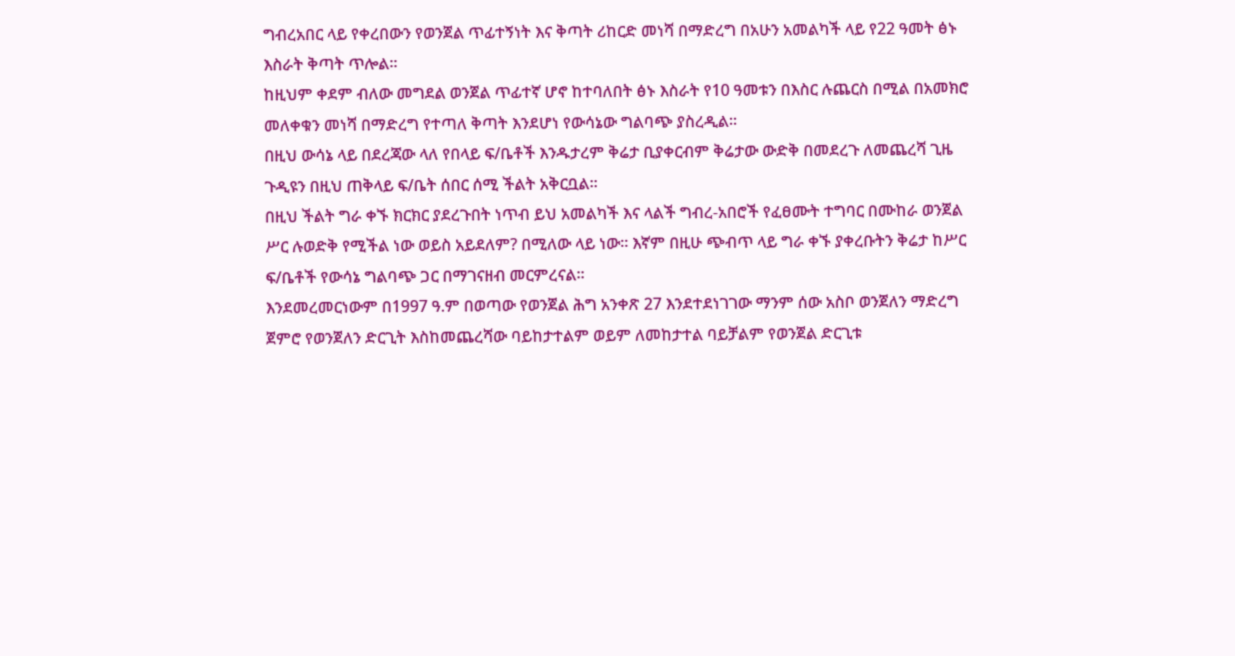ግብረአበር ላይ የቀረበውን የወንጀል ጥፊተኝነት እና ቅጣት ሪከርድ መነሻ በማድረግ በአሁን አመልካች ላይ የ22 ዓመት ፅኑ እስራት ቅጣት ጥሎል።
ከዚህም ቀደም ብለው መግደል ወንጀል ጥፊተኛ ሆኖ ከተባለበት ፅኑ እስራት የ10 ዓመቱን በእስር ሉጨርስ በሚል በአመክሮ መለቀቁን መነሻ በማድረግ የተጣለ ቅጣት እንደሆነ የውሳኔው ግልባጭ ያስረዲል።
በዚህ ውሳኔ ላይ በደረጃው ላለ የበላይ ፍ/ቤቶች እንዱታረም ቅሬታ ቢያቀርብም ቅሬታው ውድቅ በመደረጉ ለመጨረሻ ጊዜ ጉዲዩን በዚህ ጠቅላይ ፍ/ቤት ሰበር ሰሚ ችልት አቅርቧል።
በዚህ ችልት ግራ ቀኙ ክርክር ያደረጉበት ነጥብ ይህ አመልካች እና ላልች ግብረ-አበሮች የፈፀሙት ተግባር በሙከራ ወንጀል ሥር ሉወድቅ የሚችል ነው ወይስ አይደለም? በሚለው ላይ ነው። እኛም በዚሁ ጭብጥ ላይ ግራ ቀኙ ያቀረቡትን ቅሬታ ከሥር ፍ/ቤቶች የውሳኔ ግልባጭ ጋር በማገናዘብ መርምረናል።
እንደመረመርነውም በ1997 ዓ.ም በወጣው የወንጀል ሕግ አንቀጽ 27 እንደተደነገገው ማንም ሰው አስቦ ወንጀለን ማድረግ ጀምሮ የወንጀለን ድርጊት እስከመጨረሻው ባይከታተልም ወይም ለመከታተል ባይቻልም የወንጀል ድርጊቱ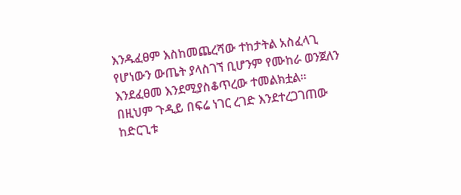እንዱፈፀም እስከመጨረሻው ተከታትል አስፈላጊ የሆነውን ውጤት ያላስገኘ ቢሆንም የሙከራ ወንጀለን እንደፈፀመ እንደሚያስቆጥረው ተመልክቷል።
በዚህም ጉዲይ በፍሬ ነገር ረገድ እንደተረጋገጠው ከድርጊቱ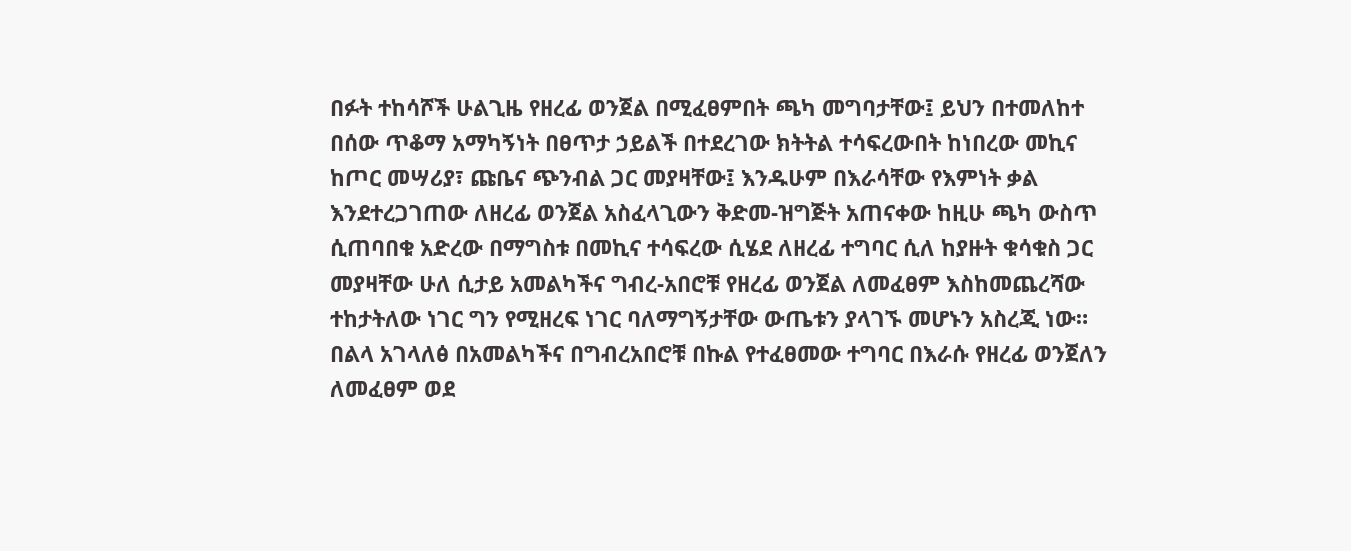በፉት ተከሳሾች ሁልጊዜ የዘረፊ ወንጀል በሚፈፀምበት ጫካ መግባታቸው፤ ይህን በተመለከተ በሰው ጥቆማ አማካኝነት በፀጥታ ኃይልች በተደረገው ክትትል ተሳፍረውበት ከነበረው መኪና ከጦር መሣሪያ፣ ጩቤና ጭንብል ጋር መያዛቸው፤ እንዱሁም በእራሳቸው የእምነት ቃል እንደተረጋገጠው ለዘረፊ ወንጀል አስፈላጊውን ቅድመ-ዝግጅት አጠናቀው ከዚሁ ጫካ ውስጥ ሲጠባበቁ አድረው በማግስቱ በመኪና ተሳፍረው ሲሄደ ለዘረፊ ተግባር ሲለ ከያዙት ቁሳቁስ ጋር መያዛቸው ሁለ ሲታይ አመልካችና ግብረ-አበሮቹ የዘረፊ ወንጀል ለመፈፀም እስከመጨረሻው ተከታትለው ነገር ግን የሚዘረፍ ነገር ባለማግኝታቸው ውጤቱን ያላገኙ መሆኑን አስረጂ ነው። በልላ አገላለፅ በአመልካችና በግብረአበሮቹ በኩል የተፈፀመው ተግባር በእራሱ የዘረፊ ወንጀለን ለመፈፀም ወደ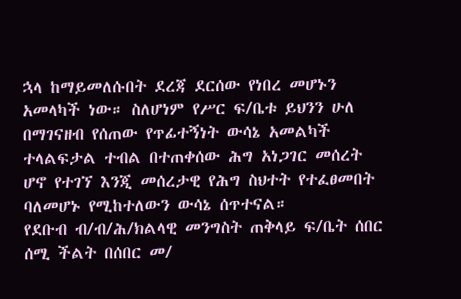ኋላ ከማይመለሱበት ደረጃ ደርሰው የነበረ መሆኑን አመላካች ነው። ስለሆነም የሥር ፍ/ቤቱ ይህንን ሁለ በማገናዘብ የሰጠው የጥፊተኝነት ውሳኔ አመልካች ተላልፍታል ተብል በተጠቀሰው ሕግ አነጋገር መሰረት ሆኖ የተገኘ እንጂ መሰረታዊ የሕግ ስህተት የተፈፀመበት ባለመሆኑ የሚከተለውን ውሳኔ ሰጥተናል።
የደቡብ ብ/ብ/ሕ/ክልላዊ መንግስት ጠቅላይ ፍ/ቤት ሰበር ሰሚ ችልት በሰበር መ/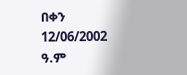በቀን 12/06/2002 ዓ.ም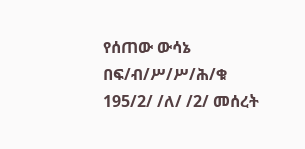የሰጠው ውሳኔ በፍ/ብ/ሥ/ሥ/ሕ/ቁ 195/2/ /ለ/ /2/ መሰረት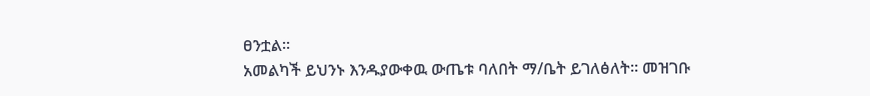ፀንቷል።
አመልካች ይህንኑ እንዱያውቀዉ ውጤቱ ባለበት ማ/ቤት ይገለፅለት። መዝገቡ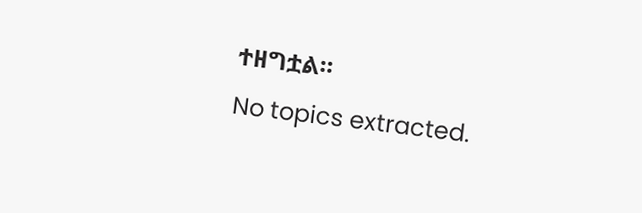ተዘግቷል።
No topics extracted.